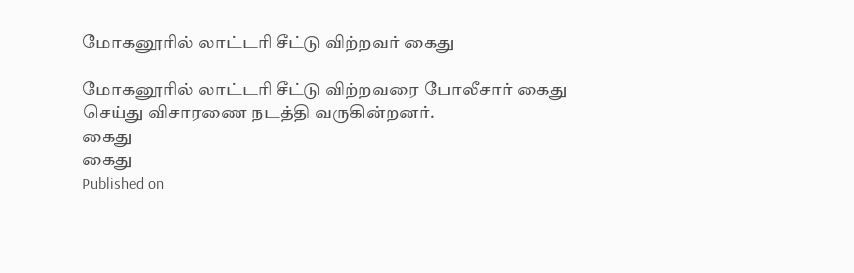மோகனூரில் லாட்டரி சீட்டு விற்றவர் கைது

மோகனூரில் லாட்டரி சீட்டு விற்றவரை போலீசார் கைது செய்து விசாரணை நடத்தி வருகின்றனர்.
கைது
கைது
Published on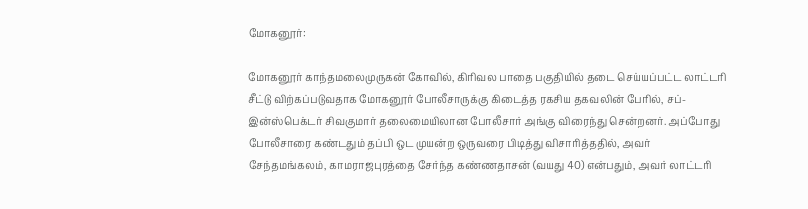மோகனூர்:

மோகனூர் காந்தமலைமுருகன் கோவில், கிரிவல பாதை பகுதியில் தடை செய்யப்பட்ட லாட்டரி சீட்டு விற்கப்படுவதாக மோகனூர் போலீசாருக்கு கிடைத்த ரகசிய தகவலின் பேரில், சப்-இன்ஸ்பெக்டர் சிவகுமார் தலைமையிலான போலீசார் அங்கு விரைந்து சென்றனர். அப்போது போலீசாரை கண்டதும் தப்பி ஒட முயன்ற ஒருவரை பிடித்து விசாரித்ததில், அவர் சேந்தமங்கலம், காமராஜபுரத்தை சேர்ந்த கண்ணதாசன் (வயது 40) என்பதும், அவர் லாட்டரி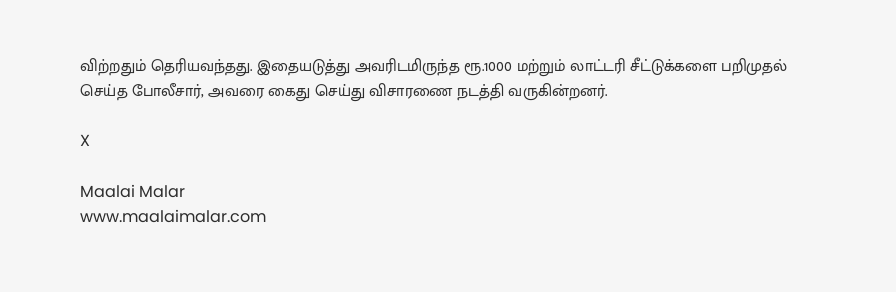விற்றதும் தெரியவந்தது. இதையடுத்து அவரிடமிருந்த ரூ.1000 மற்றும் லாட்டரி சீட்டுக்களை பறிமுதல் செய்த போலீசார், அவரை கைது செய்து விசாரணை நடத்தி வருகின்றனர்.

X

Maalai Malar
www.maalaimalar.com